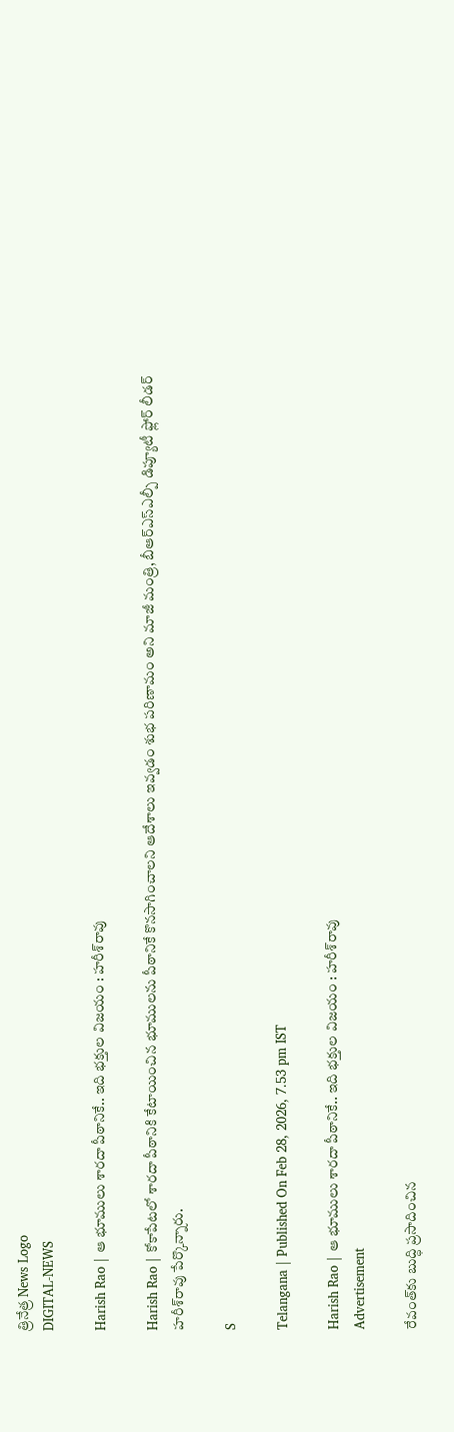త్రినేత్ర News Logo
DIGITAL-NEWS

Harish Rao | ఆ భూములు శార‌దా పీఠానికే.. ఇది భ‌క్తుల విజ‌యం : హ‌రీశ్‌రావు

Harish Rao | కోకాపేటలో శారదా పీఠానికి కేటాయించిన భూములను పీఠానికే కొనసాగించాలని ఆదేశాలు ఇవ్వడం శుభ పరిణామం అని మాజీ మంత్రి, బీఆర్ఎస్ఎల్పీ డిప్యూటీ ఫ్లోర్ లీడ‌ర్ హ‌రీశ్‌రావు పేర్కొన్నారు.

S

Telangana | Published On Feb 28, 2026, 7.53 pm IST

Harish Rao | ఆ భూములు శార‌దా పీఠానికే.. ఇది భ‌క్తుల విజ‌యం : హ‌రీశ్‌రావు
Advertisement

రేవంత్‌కు బుద్ధి ప్ర‌సాదించిన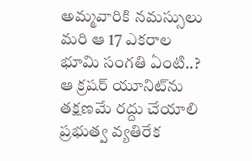అమ్మ‌వారికి న‌మ‌స్సులు
మ‌రి ఆ 17 ఎక‌రాల భూమి సంగ‌తి ఏంటి..?
ఆ క్ర‌ష‌ర్ యూనిట్‌ను త‌క్ష‌ణ‌మే ర‌ద్దు చేయాలి
ప్ర‌భుత్వ వ్య‌తిరేక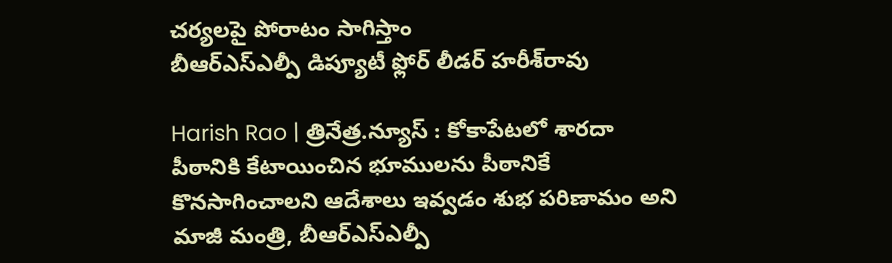చ‌ర్య‌ల‌పై పోరాటం సాగిస్తాం
బీఆర్ఎస్ఎల్పీ డిప్యూటీ ఫ్లోర్ లీడ‌ర్ హ‌రీశ్‌రావు

Harish Rao | త్రినేత్ర‌.న్యూస్ : కోకాపేటలో శారదా పీఠానికి కేటాయించిన భూములను పీఠానికే కొనసాగించాలని ఆదేశాలు ఇవ్వడం శుభ పరిణామం అని మాజీ మంత్రి, బీఆర్ఎస్ఎల్పీ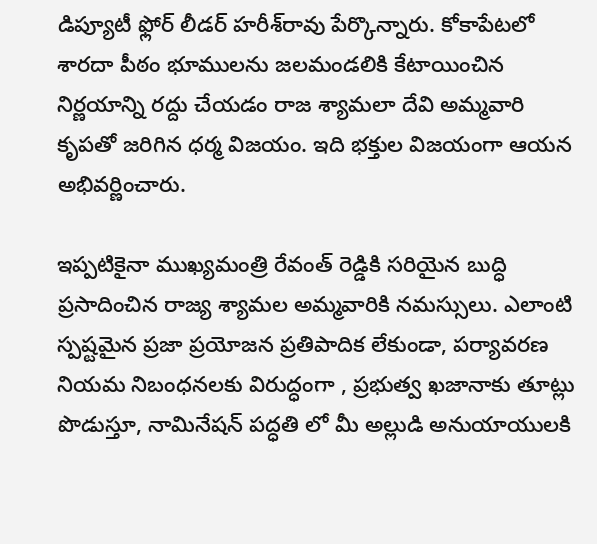డిప్యూటీ ఫ్లోర్ లీడ‌ర్ హ‌రీశ్‌రావు పేర్కొన్నారు. కోకాపేటలో శారదా పీఠం భూములను జలమండలికి కేటాయించిన నిర్ణయాన్ని రద్దు చేయడం రాజ శ్యామలా దేవి అమ్మవారి కృపతో జరిగిన ధర్మ విజయం. ఇది భక్తుల విజయంగా ఆయ‌న అభివ‌ర్ణించారు.

ఇప్పటికైనా ముఖ్యమంత్రి రేవంత్ రెడ్డికి సరియైన బుద్ధి ప్రసాదించిన రాజ్య శ్యామల అమ్మవారికి నమస్సులు. ఎలాంటి స్పష్టమైన ప్రజా ప్రయోజన ప్రతిపాదిక లేకుండా, పర్యావరణ నియమ నిబంధనలకు విరుద్ధంగా , ప్రభుత్వ ఖజానాకు తూట్లు పొడుస్తూ, నామినేషన్ పద్ధతి లో మీ అల్లుడి అనుయాయులకి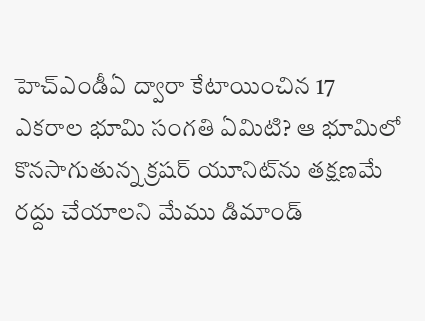హెచ్ఎండీఏ ద్వారా కేటాయించిన 17 ఎకరాల భూమి సంగతి ఏమిటి? ఆ భూమిలో కొనసాగుతున్న క్రషర్ యూనిట్‌ను తక్షణమే రద్దు చేయాలని మేము డిమాండ్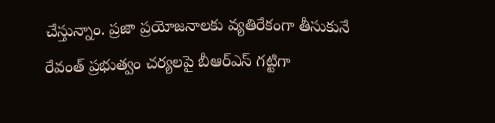చేస్తున్నాం. ప్రజా ప్రయోజనాలకు వ్యతిరేకంగా తీసుకునే రేవంత్ ప్రభుత్వం చర్యలపై బీఆర్ఎస్ గట్టిగా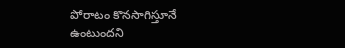పోరాటం కొనసాగిస్తూనే ఉంటుందని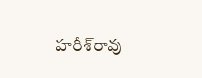హ‌రీశ్‌రావు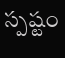స్ప‌ష్టం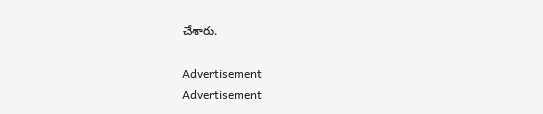చేశారు.

Advertisement
Advertisement